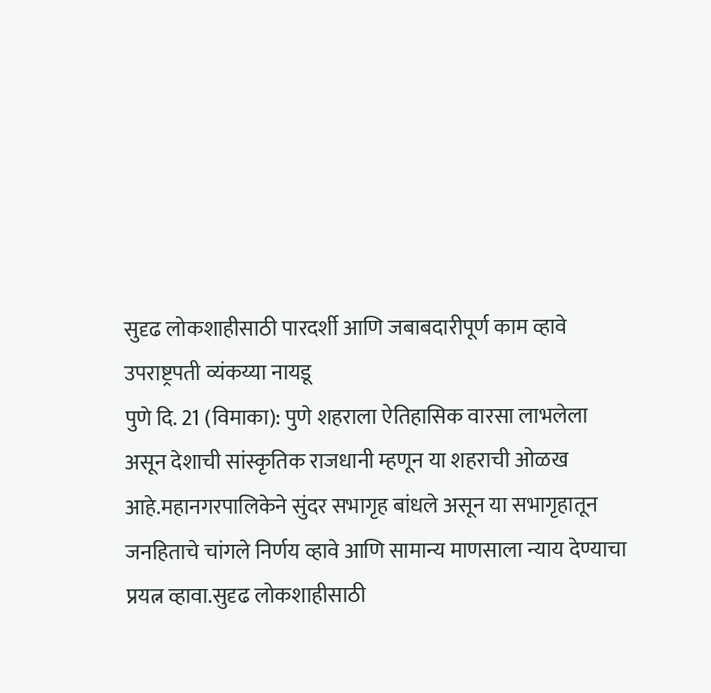सुदृढ लोकशाहीसाठी पारदर्शी आणि जबाबदारीपूर्ण काम व्हावे
उपराष्ट्रपती व्यंकय्या नायडू
पुणे दि. 21 (विमाका): पुणे शहराला ऐतिहासिक वारसा लाभलेला असून देशाची सांस्कृतिक राजधानी म्हणून या शहराची ओळख आहे.महानगरपालिकेने सुंदर सभागृह बांधले असून या सभागृहातून जनहिताचे चांगले निर्णय व्हावे आणि सामान्य माणसाला न्याय देण्याचा प्रयत्न व्हावा.सुदृढ लोकशाहीसाठी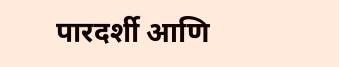पारदर्शी आणि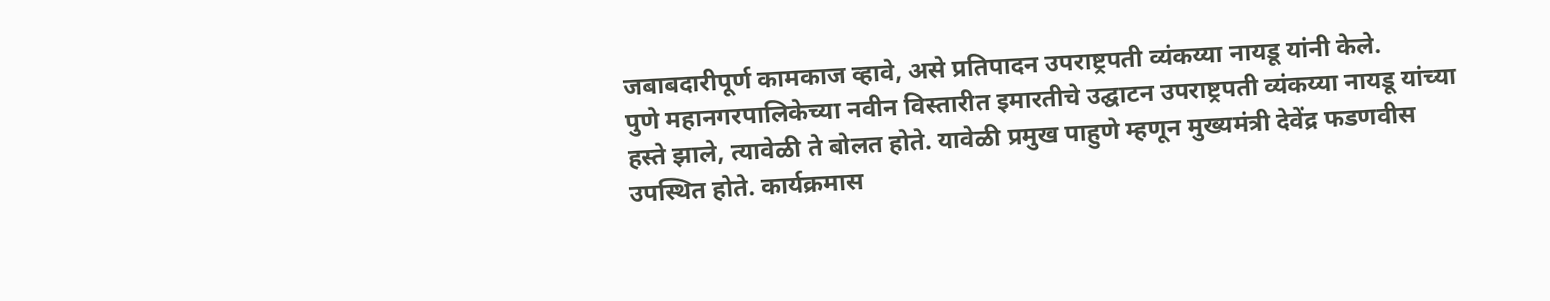जबाबदारीपूर्ण कामकाज व्हावे, असे प्रतिपादन उपराष्ट्रपती व्यंकय्या नायडू यांनी केले.
पुणे महानगरपालिकेच्या नवीन विस्तारीत इमारतीचे उद्घाटन उपराष्ट्रपती व्यंकय्या नायडू यांच्या हस्ते झाले, त्यावेळी ते बोलत होते. यावेळी प्रमुख पाहुणे म्हणून मुख्यमंत्री देवेंद्र फडणवीस उपस्थित होते. कार्यक्रमास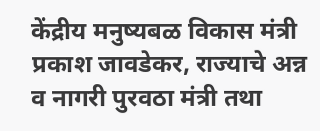केंद्रीय मनुष्यबळ विकास मंत्री प्रकाश जावडेकर, राज्याचे अन्न व नागरी पुरवठा मंत्री तथा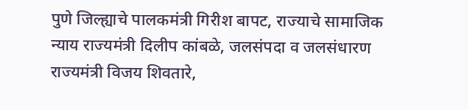पुणे जिल्ह्याचे पालकमंत्री गिरीश बापट, राज्याचे सामाजिक न्याय राज्यमंत्री दिलीप कांबळे, जलसंपदा व जलसंधारण राज्यमंत्री विजय शिवतारे,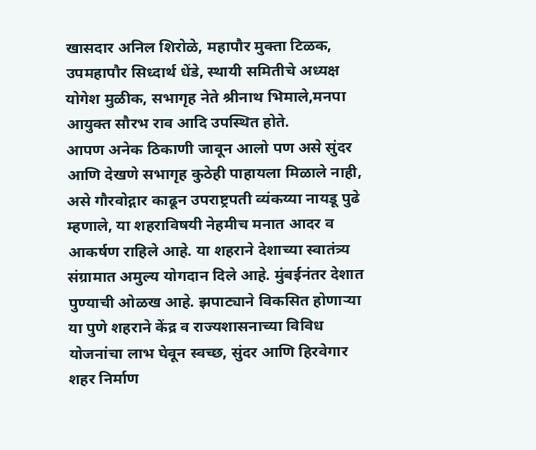खासदार अनिल शिरोळे, महापौर मुक्ता टिळक, उपमहापौर सिध्दार्थ धेंडे, स्थायी समितीचे अध्यक्ष योगेश मुळीक, सभागृह नेते श्रीनाथ भिमाले,मनपा आयुक्त सौरभ राव आदि उपस्थित होते.
आपण अनेक ठिकाणी जावून आलो पण असे सुंदर आणि देखणे सभागृह कुठेही पाहायला मिळाले नाही, असे गौरवोद्गार काढून उपराष्ट्रपती व्यंकय्या नायडू पुढे म्हणाले, या शहराविषयी नेहमीच मनात आदर व आकर्षण राहिले आहे. या शहराने देशाच्या स्वातंत्र्य संग्रामात अमुल्य योगदान दिले आहे. मुंबईनंतर देशात पुण्याची ओळख आहे. झपाट्याने विकसित होणाऱ्या या पुणे शहराने केंद्र व राज्यशासनाच्या विविध योजनांचा लाभ घेवून स्वच्छ, सुंदर आणि हिरवेगार शहर निर्माण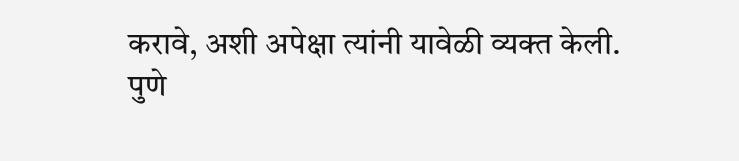करावे, अशी अपेक्षा त्यांनी यावेळी व्यक्त केली.
पुणे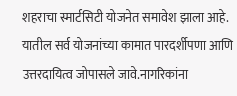शहराचा स्मार्टसिटी योजनेत समावेश झाला आहे. यातील सर्व योजनांच्या कामात पारदर्शीपणा आणि उत्तरदायित्व जोपासले जावे.नागरिकांना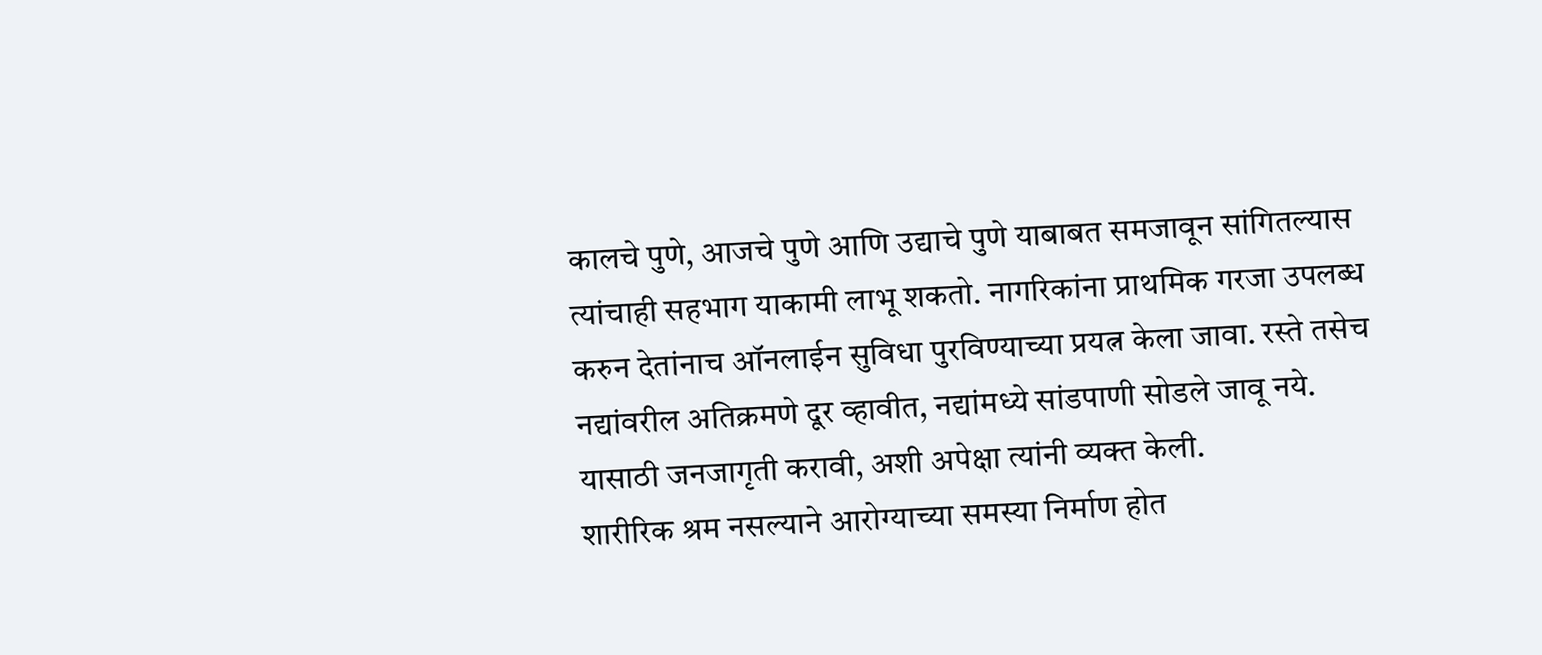कालचे पुणे, आजचे पुणे आणि उद्याचे पुणे याबाबत समजावून सांगितल्यास त्यांचाही सहभाग याकामी लाभू शकतो. नागरिकांना प्राथमिक गरजा उपलब्ध करुन देतांनाच ऑनलाईन सुविधा पुरविण्याच्या प्रयत्न केला जावा. रस्ते तसेच नद्यांवरील अतिक्रमणे दूर व्हावीत, नद्यांमध्ये सांडपाणी सोडले जावू नये. यासाठी जनजागृती करावी, अशी अपेक्षा त्यांनी व्यक्त केली.
शारीरिक श्रम नसल्याने आरोग्याच्या समस्या निर्माण होत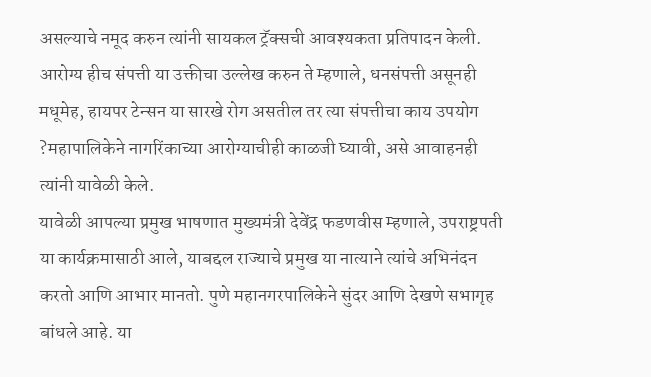असल्याचे नमूद करुन त्यांनी सायकल ट्रॅक्सची आवश्यकता प्रतिपादन केली. आरोग्य हीच संपत्ती या उक्तीचा उल्लेख करुन ते म्हणाले, धनसंपत्ती असूनही मधूमेह, हायपर टेन्सन या सारखे रोग असतील तर त्या संपत्तीचा काय उपयोग ?महापालिकेने नागरिंकाच्या आरोग्याचीही काळजी घ्यावी, असे आवाहनही त्यांनी यावेळी केले.
यावेळी आपल्या प्रमुख भाषणात मुख्यमंत्री देवेंद्र फडणवीस म्हणाले, उपराष्ट्रपती या कार्यक्रमासाठी आले, याबद्दल राज्याचे प्रमुख या नात्याने त्यांचे अभिनंदन करतो आणि आभार मानतो. पुणे महानगरपालिकेने सुंदर आणि देखणे सभागृह बांधले आहे. या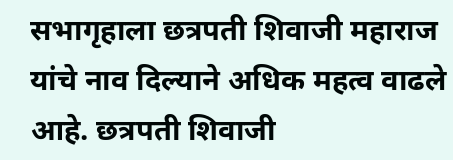सभागृहाला छत्रपती शिवाजी महाराज यांचे नाव दिल्याने अधिक महत्व वाढले आहे. छत्रपती शिवाजी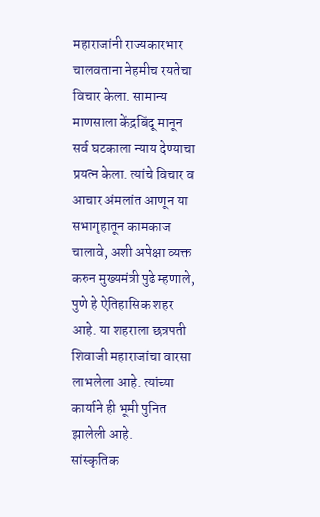महाराजांनी राज्यकारभार चालवताना नेहमीच रयतेचा विचार केला. सामान्य माणसाला केंद्रबिंदू मानून सर्व घटकाला न्याय देण्याचा प्रयत्न केला. त्यांचे विचार व आचार अंमलांत आणून या सभागृहातून कामकाज चालावे, अशी अपेक्षा व्यक्त करुन मुख्यमंत्री पुढे म्हणाले, पुणे हे ऐतिहासिक शहर आहे. या शहराला छत्रपती शिवाजी महाराजांचा वारसा लाभलेला आहे. त्यांच्या कार्याने ही भूमी पुनित झालेली आहे.
सांस्कृतिक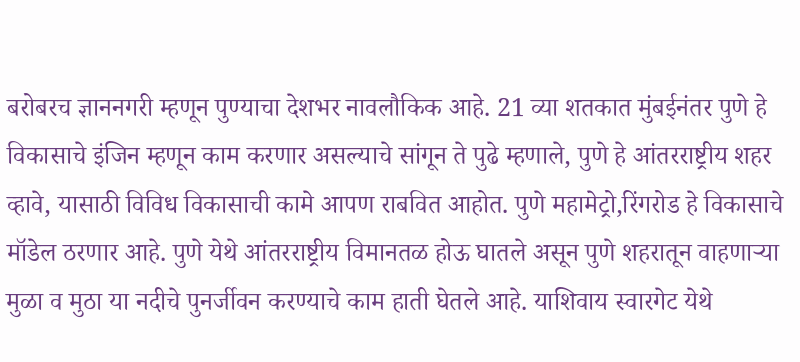बरोबरच ज्ञाननगरी म्हणून पुण्याचा देशभर नावलौकिक आहे. 21 व्या शतकात मुंबईनंतर पुणे हे विकासाचे इंजिन म्हणून काम करणार असल्याचे सांगून ते पुढे म्हणाले, पुणे हे आंतरराष्ट्रीय शहर व्हावे, यासाठी विविध विकासाची कामे आपण राबवित आहोत. पुणे महामेट्रो,रिंगरोड हे विकासाचे मॉडेल ठरणार आहे. पुणे येथे आंतरराष्ट्रीय विमानतळ होऊ घातले असून पुणे शहरातून वाहणाऱ्या मुळा व मुठा या नदीचे पुनर्जीवन करण्याचे काम हाती घेतले आहे. याशिवाय स्वारगेट येथे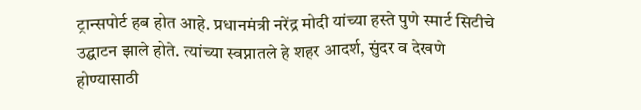ट्रान्सपोर्ट हब होत आहे. प्रधानमंत्री नरेंद्र मोदी यांच्या हस्ते पुणे स्मार्ट सिटीचे उद्घाटन झाले होते. त्यांच्या स्वप्नातले हे शहर आदर्श, सुंदर व देखणे होण्यासाठी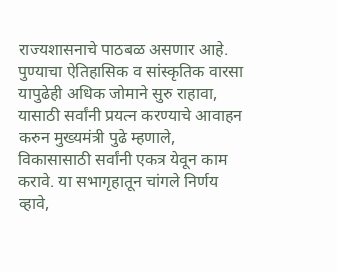राज्यशासनाचे पाठबळ असणार आहे.
पुण्याचा ऐतिहासिक व सांस्कृतिक वारसा यापुढेही अधिक जोमाने सुरु राहावा, यासाठी सर्वांनी प्रयत्न करण्याचे आवाहन करुन मुख्यमंत्री पुढे म्हणाले, विकासासाठी सर्वांनी एकत्र येवून काम करावे. या सभागृहातून चांगले निर्णय व्हावे,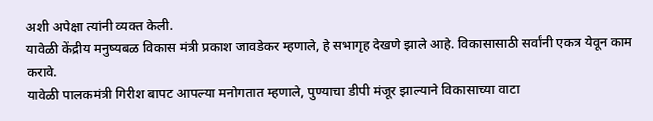अशी अपेक्षा त्यांनी व्यक्त केली.
यावेळी केंद्रीय मनुष्यबळ विकास मंत्री प्रकाश जावडेकर म्हणाले, हे सभागृह देखणे झाले आहे. विकासासाठी सर्वांनी एकत्र येवून काम करावे.
यावेळी पालकमंत्री गिरीश बापट आपल्या मनोगतात म्हणाले, पुण्याचा डीपी मंजूर झाल्याने विकासाच्या वाटा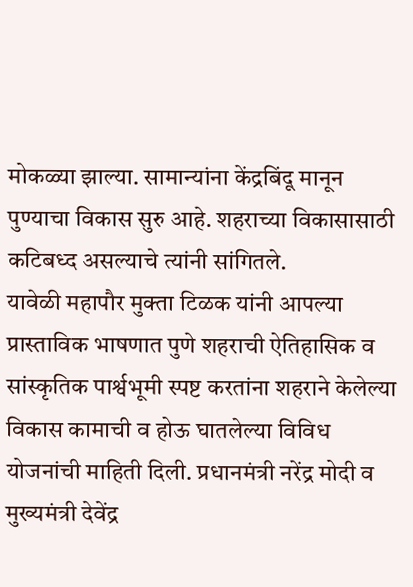मोकळ्या झाल्या. सामान्यांना केंद्रबिंदू मानून पुण्याचा विकास सुरु आहे. शहराच्या विकासासाठी कटिबध्द असल्याचे त्यांनी सांगितले.
यावेळी महापौर मुक्ता टिळक यांनी आपल्या प्रास्ताविक भाषणात पुणे शहराची ऐतिहासिक व सांस्कृतिक पार्श्वभूमी स्पष्ट करतांना शहराने केलेल्या विकास कामाची व होऊ घातलेल्या विविध योजनांची माहिती दिली. प्रधानमंत्री नरेंद्र मोदी व मुख्यमंत्री देवेंद्र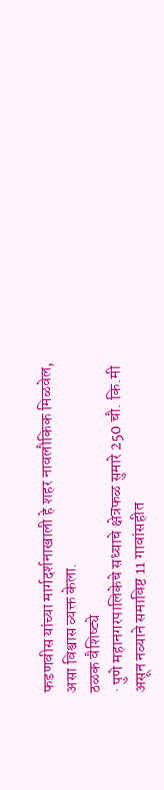फडणवीस यांच्या मार्गदर्शनाखाली हे शहर नावलौकिक मिळवेल, असा विश्वास व्यक्त केला.
ठळक वैशिष्ट्ये
· पुणे महानगरपालिकेचे सध्याचे क्षेत्रफळ सुमारे 250 चौ. कि.मी असून नव्याने समाविष्ट 11 गावांसहीत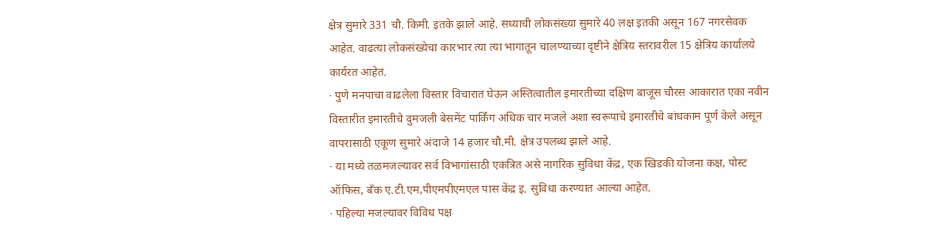क्षेत्र सुमारे 331 चौ. किमी. इतके झाले आहे. सध्याची लोकसंख्या सुमारे 40 लक्ष इतकी असून 167 नगरसेवक आहेत. वाढत्या लोकसंख्येचा कारभार त्या त्या भागातून चालण्याच्या दृष्टीने क्षेत्रिय स्तरावरील 15 क्षेत्रिय कार्यालये कार्यरत आहेत.
· पुणे मनपाचा वाढलेला विस्तार विचारात घेऊन अस्तित्वातील इमारतीच्या दक्षिण बाजूस चौरस आकारात एका नवीन विस्तारीत इमारतीचे दुमजली बेसमेंट पार्किंग अधिक चार मजले अशा स्वरूपाचे इमारतीचे बांधकाम पूर्ण केले असून वापरासाठी एकूण सुमारे अंदाजे 14 हजार चौ.मी. क्षेत्र उपलब्ध झाले आहे.
· या मध्ये तळमजल्यावर सर्व विभागांसाठी एकत्रित असे नागरिक सुविधा केंद्र, एक खिडकी योजना कक्ष, पोस्ट ऑफिस, बँक ए.टी.एम,पीएमपीएमएल पास केंद्र इ. सुविधा करण्यात आल्या आहेत.
· पहिल्या मजल्यावर विविध पक्ष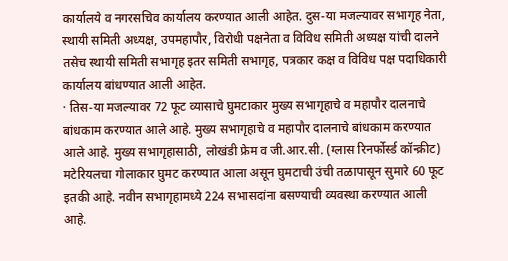कार्यालये व नगरसचिव कार्यालय करण्यात आली आहेत. दुस-या मजल्यावर सभागृह नेता, स्थायी समिती अध्यक्ष, उपमहापौर, विरोधी पक्षनेता व विविध समिती अध्यक्ष यांची दालने तसेच स्थायी समिती सभागृह इतर समिती सभागृह, पत्रकार कक्ष व विविध पक्ष पदाधिकारी कार्यालय बांधण्यात आली आहेत.
· तिस-या मजल्यावर 72 फूट व्यासाचे घुमटाकार मुख्य सभागृहाचे व महापौर दालनाचे बांधकाम करण्यात आले आहे. मुख्य सभागृहाचे व महापौर दालनाचे बांधकाम करण्यात आले आहे. मुख्य सभागृहासाठी, लोखंडी फ्रेम व जी.आर.सी. (ग्लास रिनर्फोर्स्ड कॉन्क्रीट) मटेरियलचा गोलाकार घुमट करण्यात आला असून घुमटाची उंची तळापासून सुमारे 60 फूट इतकी आहे. नवीन सभागृहामध्ये 224 सभासदांना बसण्याची व्यवस्था करण्यात आली आहे.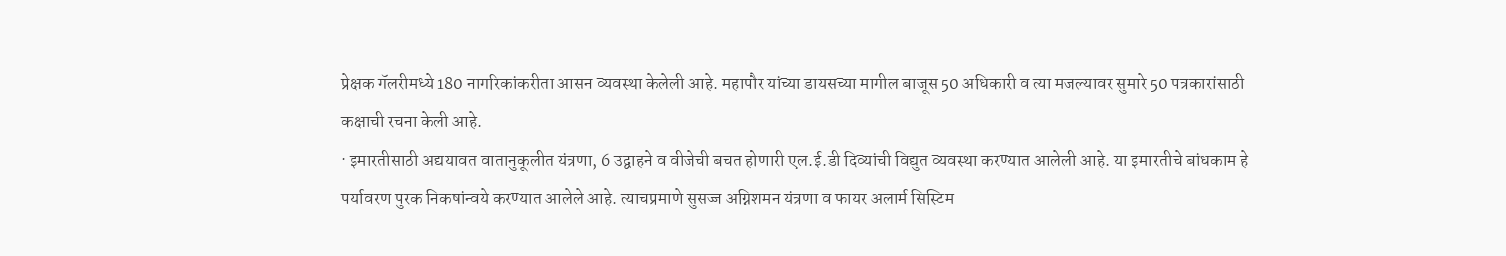प्रेक्षक गॅलरीमध्ये 180 नागरिकांकरीता आसन व्यवस्था केलेली आहे. महापौर यांच्या डायसच्या मागील बाजूस 50 अधिकारी व त्या मजल्यावर सुमारे 50 पत्रकारांसाठी कक्षाची रचना केली आहे.
· इमारतीसाठी अद्ययावत वातानुकूलीत यंत्रणा, 6 उद्वाहने व वीजेची बचत होणारी एल.ई.डी दिव्यांची विद्युत व्यवस्था करण्यात आलेली आहे. या इमारतीचे बांधकाम हे पर्यावरण पुरक निकषांन्वये करण्यात आलेले आहे. त्याचप्रमाणे सुसज्ज अग्निशमन यंत्रणा व फायर अलार्म सिस्टिम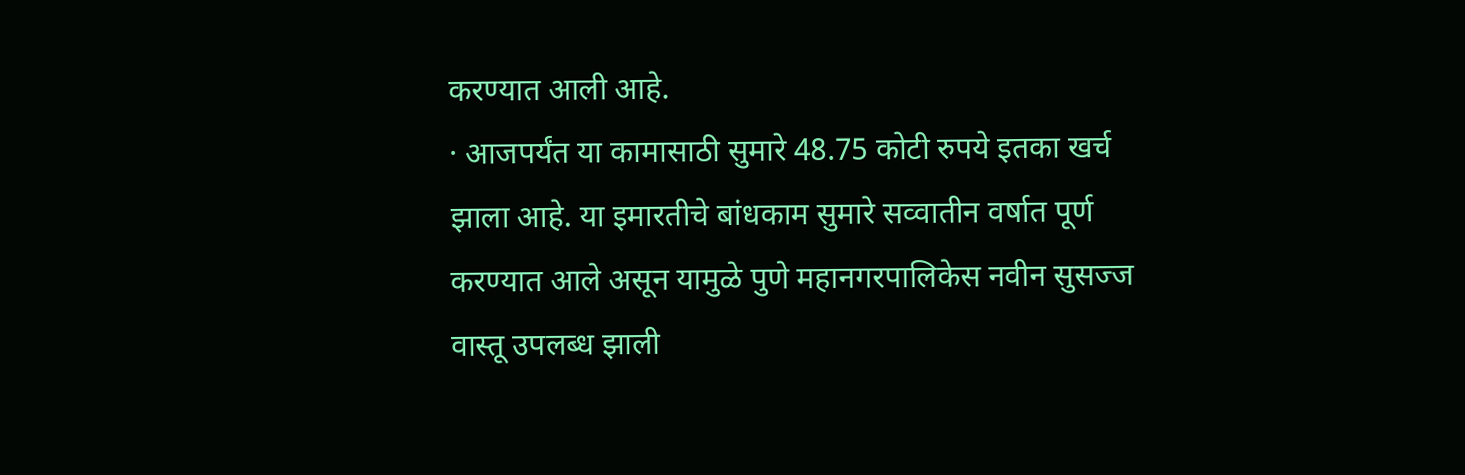करण्यात आली आहे.
· आजपर्यंत या कामासाठी सुमारे 48.75 कोटी रुपये इतका खर्च झाला आहे. या इमारतीचे बांधकाम सुमारे सव्वातीन वर्षात पूर्ण करण्यात आले असून यामुळे पुणे महानगरपालिकेस नवीन सुसज्ज वास्तू उपलब्ध झाली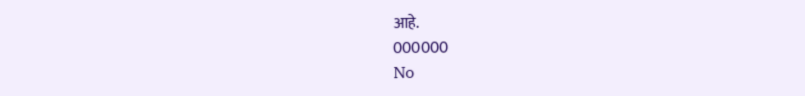आहे.
000000
No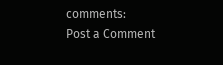comments:
Post a Comment